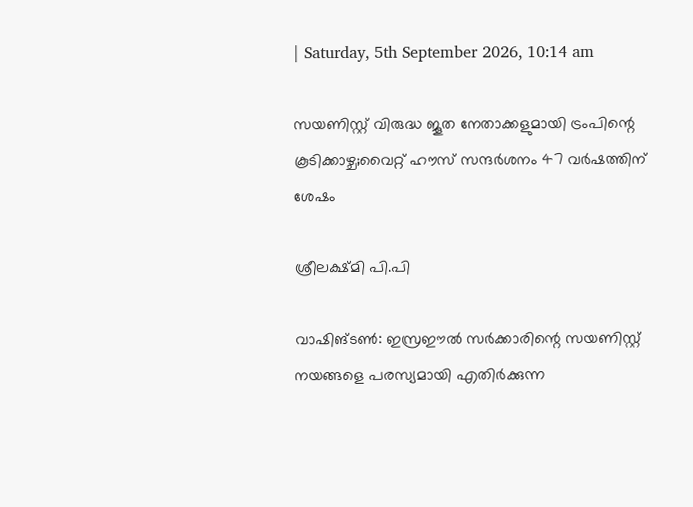| Saturday, 5th September 2026, 10:14 am

സയണിസ്റ്റ് വിരുദ്ധ ജൂത നേതാക്കളുമായി ട്രംപിന്റെ കൂടിക്കാഴ്ച;വൈറ്റ് ഹൗസ് സന്ദർശനം 47 വർഷത്തിന് ശേഷം

ശ്രീലക്ഷ്മി പി.പി

വാഷിങ്ടൺ: ഇസ്രഈൽ സർക്കാരിന്റെ സയണിസ്റ്റ് നയങ്ങളെ പരസ്യമായി എതിർക്കുന്ന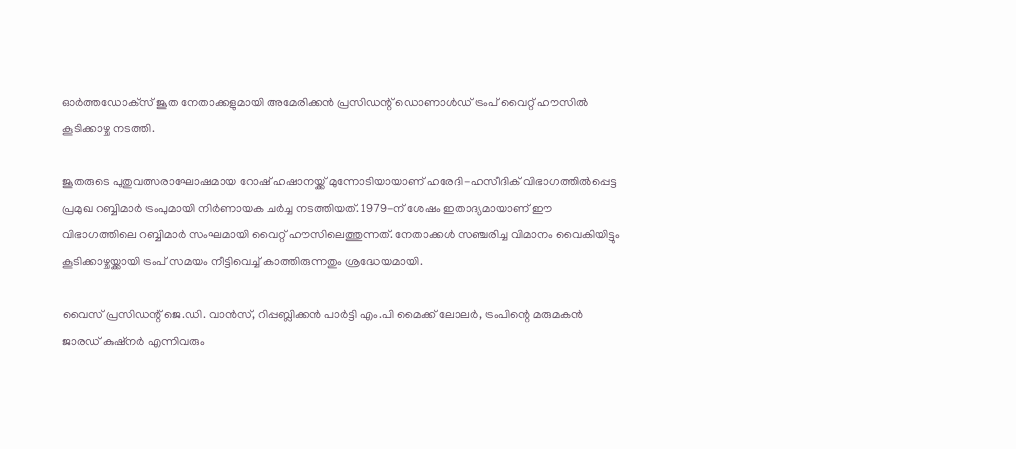ഓർത്തഡോക്‌സ് ജൂത നേതാക്കളുമായി അമേരിക്കൻ പ്രസിഡന്റ് ഡൊണാൾഡ് ട്രംപ് വൈറ്റ് ഹൗസിൽ കൂടിക്കാഴ്ച നടത്തി.

ജൂതരുടെ പുതുവത്സരാഘോഷമായ റോഷ് ഹഷാനയ്ക്ക് മുന്നോടിയായാണ് ഹരേദി-ഹസീദിക് വിഭാഗത്തിൽപ്പെട്ട പ്രമുഖ റബ്ബിമാർ ട്രംപുമായി നിർണായക ചർച്ച നടത്തിയത്. 1979-ന് ശേഷം ഇതാദ്യമായാണ് ഈ വിഭാഗത്തിലെ റബ്ബിമാർ സംഘമായി വൈറ്റ് ഹൗസിലെത്തുന്നത്. നേതാക്കൾ സഞ്ചരിച്ച വിമാനം വൈകിയിട്ടും കൂടിക്കാഴ്ചയ്ക്കായി ട്രംപ് സമയം നീട്ടിവെച്ച് കാത്തിരുന്നതും ശ്രദ്ധേയമായി.

വൈസ് പ്രസിഡന്റ് ജെ.ഡി. വാൻസ്, റിപ്പബ്ലിക്കൻ പാർട്ടി എം.പി മൈക്ക് ലോലർ, ട്രംപിന്റെ മരുമകൻ ജാരഡ് കുഷ്നർ എന്നിവരും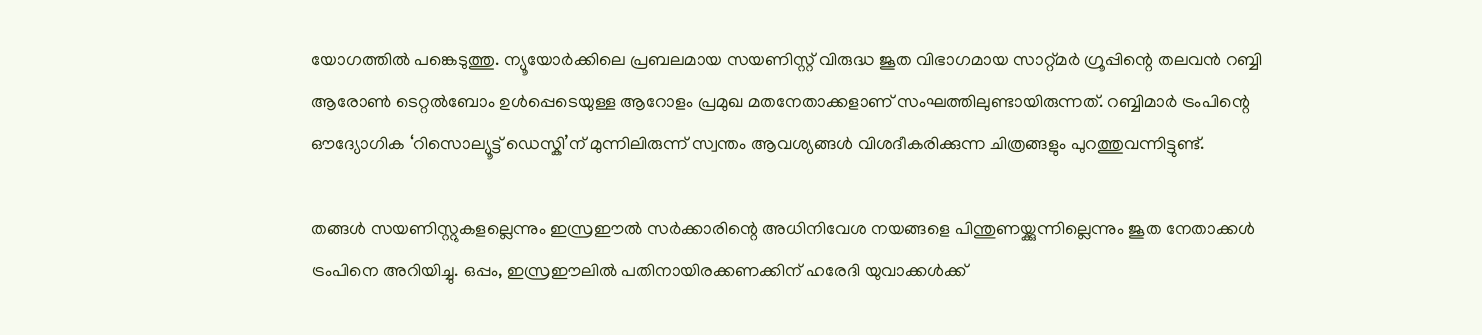യോഗത്തിൽ പങ്കെടുത്തു. ന്യൂയോർക്കിലെ പ്രബലമായ സയണിസ്റ്റ് വിരുദ്ധ ജൂത വിഭാഗമായ സാറ്റ്മർ ഗ്രൂപ്പിന്റെ തലവൻ റബ്ബി ആരോൺ ടെറ്റൽബോം ഉൾപ്പെടെയുള്ള ആറോളം പ്രമുഖ മതനേതാക്കളാണ് സംഘത്തിലുണ്ടായിരുന്നത്. റബ്ബിമാർ ട്രംപിന്റെ ഔദ്യോഗിക ‘റിസൊല്യൂട്ട് ഡെസ്കി’ന് മുന്നിലിരുന്ന് സ്വന്തം ആവശ്യങ്ങൾ വിശദീകരിക്കുന്ന ചിത്രങ്ങളും പുറത്തുവന്നിട്ടുണ്ട്.

തങ്ങൾ സയണിസ്റ്റുകളല്ലെന്നും ഇസ്രഈൽ സർക്കാരിന്റെ അധിനിവേശ നയങ്ങളെ പിന്തുണയ്ക്കുന്നില്ലെന്നും ജൂത നേതാക്കൾ ട്രംപിനെ അറിയിച്ചു. ഒപ്പം, ഇസ്രഈലിൽ പതിനായിരക്കണക്കിന് ഹരേദി യുവാക്കൾക്ക്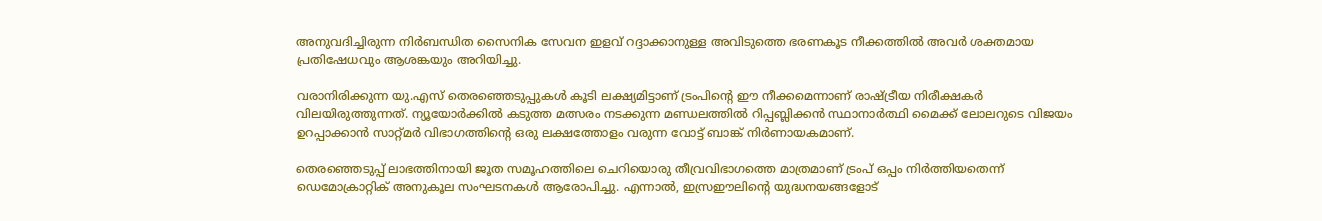അനുവദിച്ചിരുന്ന നിർബന്ധിത സൈനിക സേവന ഇളവ് റദ്ദാക്കാനുള്ള അവിടുത്തെ ഭരണകൂട നീക്കത്തിൽ അവർ ശക്തമായ പ്രതിഷേധവും ആശങ്കയും അറിയിച്ചു.

വരാനിരിക്കുന്ന യു.എസ് തെരഞ്ഞെടുപ്പുകൾ കൂടി ലക്ഷ്യമിട്ടാണ് ട്രംപിന്റെ ഈ നീക്കമെന്നാണ് രാഷ്ട്രീയ നിരീക്ഷകർ വിലയിരുത്തുന്നത്. ന്യൂയോർക്കിൽ കടുത്ത മത്സരം നടക്കുന്ന മണ്ഡലത്തിൽ റിപ്പബ്ലിക്കൻ സ്ഥാനാർത്ഥി മൈക്ക് ലോലറുടെ വിജയം ഉറപ്പാക്കാൻ സാറ്റ്മർ വിഭാഗത്തിന്റെ ഒരു ലക്ഷത്തോളം വരുന്ന വോട്ട് ബാങ്ക് നിർണായകമാണ്.

തെരഞ്ഞെടുപ്പ് ലാഭത്തിനായി ജൂത സമൂഹത്തിലെ ചെറിയൊരു തീവ്രവിഭാഗത്തെ മാത്രമാണ് ട്രംപ് ഒപ്പം നിർത്തിയതെന്ന് ഡെമോക്രാറ്റിക് അനുകൂല സംഘടനകൾ ആരോപിച്ചു. എന്നാൽ, ഇസ്രഈലിന്റെ യുദ്ധനയങ്ങളോട്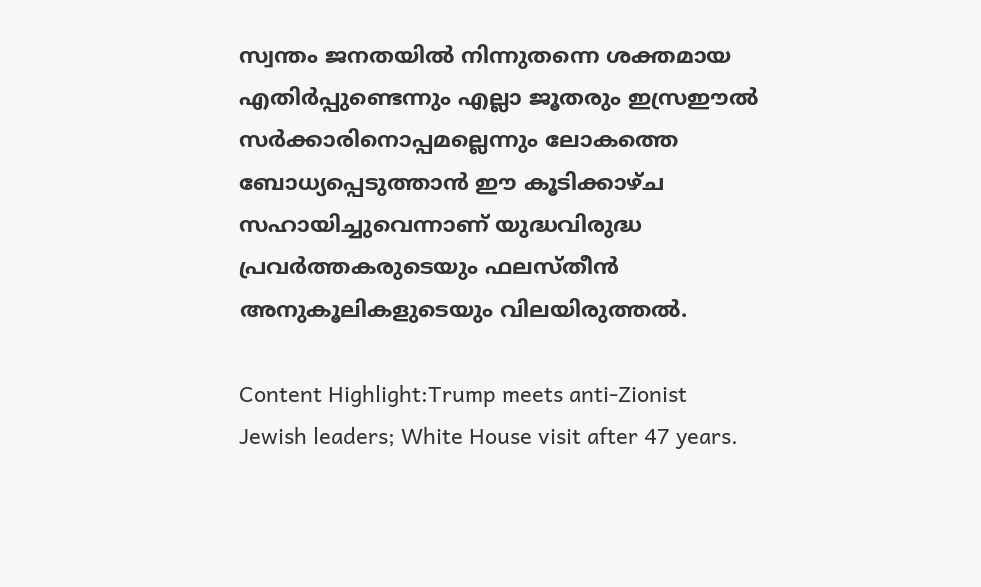സ്വന്തം ജനതയിൽ നിന്നുതന്നെ ശക്തമായ എതിർപ്പുണ്ടെന്നും എല്ലാ ജൂതരും ഇസ്രഈൽ സർക്കാരിനൊപ്പമല്ലെന്നും ലോകത്തെ ബോധ്യപ്പെടുത്താൻ ഈ കൂടിക്കാഴ്ച സഹായിച്ചുവെന്നാണ് യുദ്ധവിരുദ്ധ പ്രവർത്തകരുടെയും ഫലസ്തീൻ അനുകൂലികളുടെയും വിലയിരുത്തൽ.

Content Highlight:Trump meets anti-Zionist Jewish leaders; White House visit after 47 years.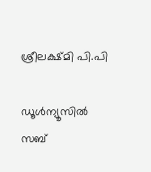ശ്രീലക്ഷ്മി പി.പി

ഡൂള്‍ന്യൂസില്‍ സബ്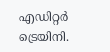എഡിറ്റര്‍ ട്രെയിനി.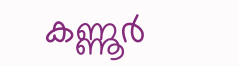കണ്ണൂര്‍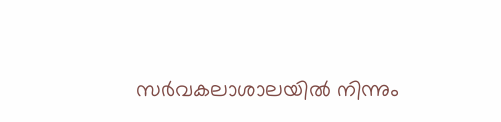സര്‍വകലാശാലയില്‍ നിന്നും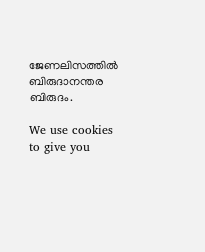ജേണലിസത്തില്‍ ബിരുദാനന്തര ബിരുദം.

We use cookies to give you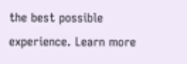the best possible experience. Learn more